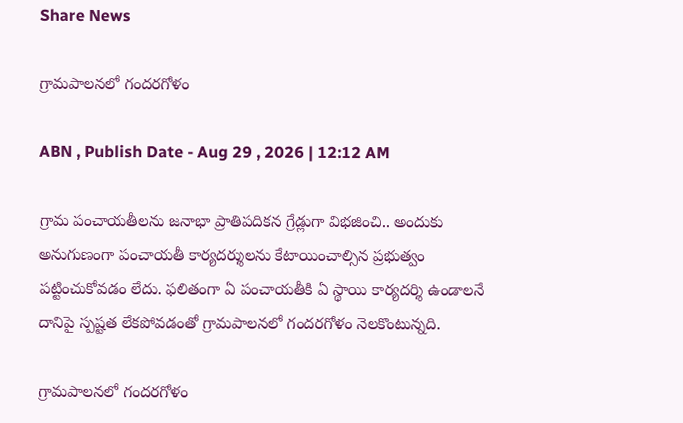Share News

గ్రామపాలనలో గందరగోళం

ABN , Publish Date - Aug 29 , 2026 | 12:12 AM

గ్రామ పంచాయతీలను జనాభా ప్రాతిపదికన గ్రేడ్లుగా విభజించి.. అందుకు అనుగుణంగా పంచాయతీ కార్యదర్శులను కేటాయించాల్సిన ప్రభుత్వం పట్టించుకోవడం లేదు. ఫలితంగా ఏ పంచాయతీకి ఏ స్థాయి కార్యదర్శి ఉండాలనే దానిపై స్పష్టత లేకపోవడంతో గ్రామపాలనలో గందరగోళం నెలకొంటున్నది.

గ్రామపాలనలో గందరగోళం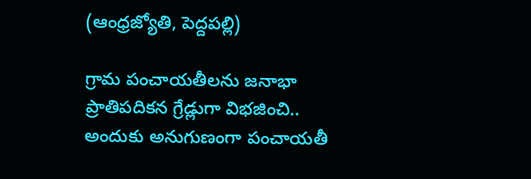(ఆంధ్రజ్యోతి, పెద్దపల్లి)

గ్రామ పంచాయతీలను జనాభా ప్రాతిపదికన గ్రేడ్లుగా విభజించి.. అందుకు అనుగుణంగా పంచాయతీ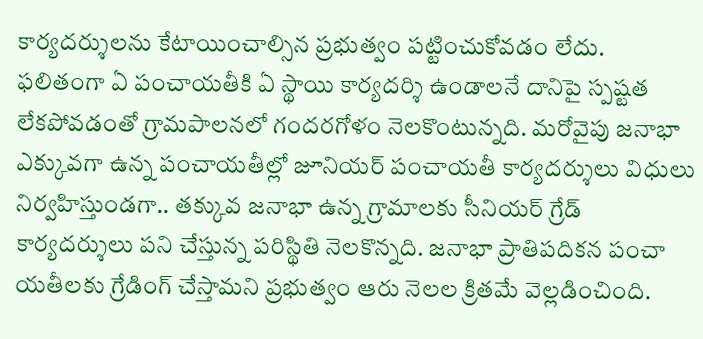కార్యదర్శులను కేటాయించాల్సిన ప్రభుత్వం పట్టించుకోవడం లేదు. ఫలితంగా ఏ పంచాయతీకి ఏ స్థాయి కార్యదర్శి ఉండాలనే దానిపై స్పష్టత లేకపోవడంతో గ్రామపాలనలో గందరగోళం నెలకొంటున్నది. మరోవైపు జనాభా ఎక్కువగా ఉన్న పంచాయతీల్లో జూనియర్‌ పంచాయతీ కార్యదర్శులు విధులు నిర్వహిస్తుండగా.. తక్కువ జనాభా ఉన్న గ్రామాలకు సీనియర్‌ గ్రేడ్‌ కార్యదర్శులు పని చేస్తున్న పరిస్థితి నెలకొన్నది. జనాభా ప్రాతిపదికన పంచా యతీలకు గ్రేడింగ్‌ చేస్తామని ప్రభుత్వం ఆరు నెలల క్రితమే వెల్లడించింది.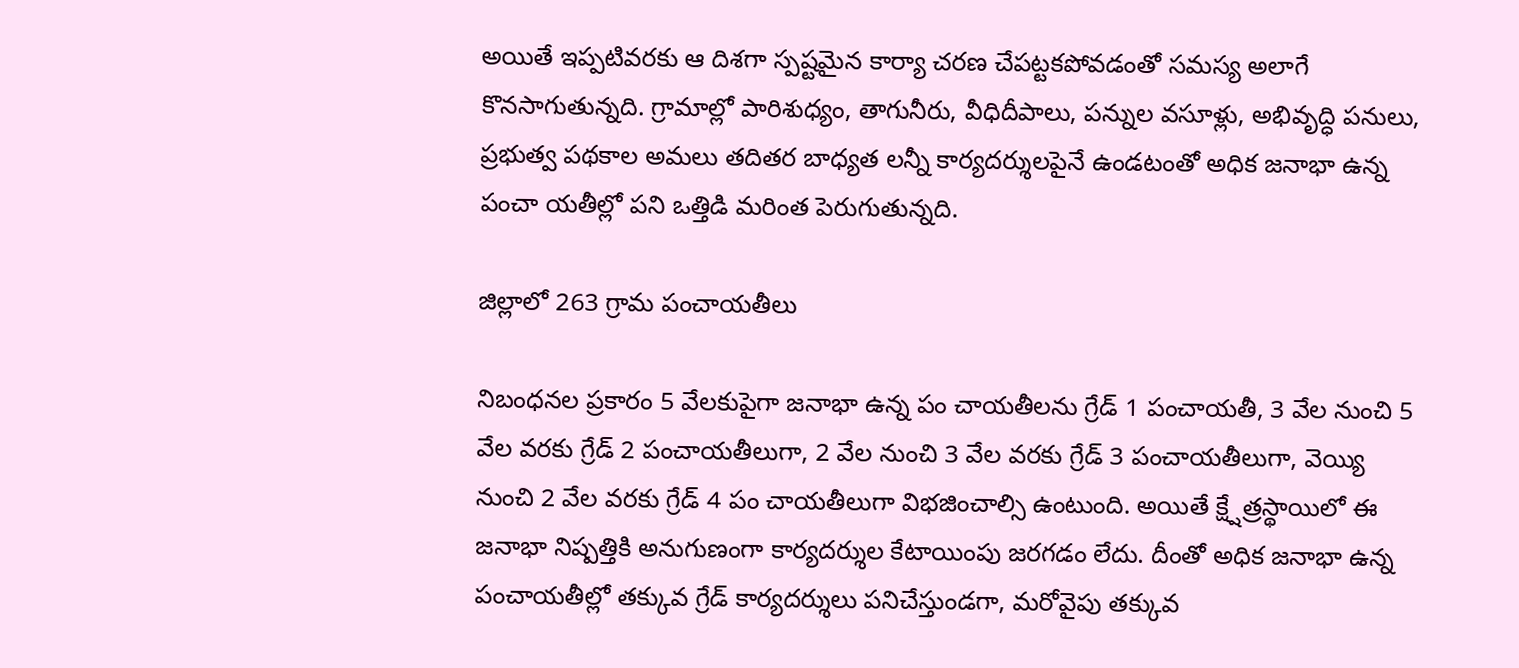అయితే ఇప్పటివరకు ఆ దిశగా స్పష్టమైన కార్యా చరణ చేపట్టకపోవడంతో సమస్య అలాగే కొనసాగుతున్నది. గ్రామాల్లో పారిశుధ్యం, తాగునీరు, వీధిదీపాలు, పన్నుల వసూళ్లు, అభివృద్ధి పనులు, ప్రభుత్వ పథకాల అమలు తదితర బాధ్యత లన్నీ కార్యదర్శులపైనే ఉండటంతో అధిక జనాభా ఉన్న పంచా యతీల్లో పని ఒత్తిడి మరింత పెరుగుతున్నది.

జిల్లాలో 263 గ్రామ పంచాయతీలు

నిబంధనల ప్రకారం 5 వేలకుపైగా జనాభా ఉన్న పం చాయతీలను గ్రేడ్‌ 1 పంచాయతీ, 3 వేల నుంచి 5 వేల వరకు గ్రేడ్‌ 2 పంచాయతీలుగా, 2 వేల నుంచి 3 వేల వరకు గ్రేడ్‌ 3 పంచాయతీలుగా, వెయ్యి నుంచి 2 వేల వరకు గ్రేడ్‌ 4 పం చాయతీలుగా విభజించాల్సి ఉంటుంది. అయితే క్ష్షేత్రస్థాయిలో ఈ జనాభా నిష్పత్తికి అనుగుణంగా కార్యదర్శుల కేటాయింపు జరగడం లేదు. దీంతో అధిక జనాభా ఉన్న పంచాయతీల్లో తక్కువ గ్రేడ్‌ కార్యదర్శులు పనిచేస్తుండగా, మరోవైపు తక్కువ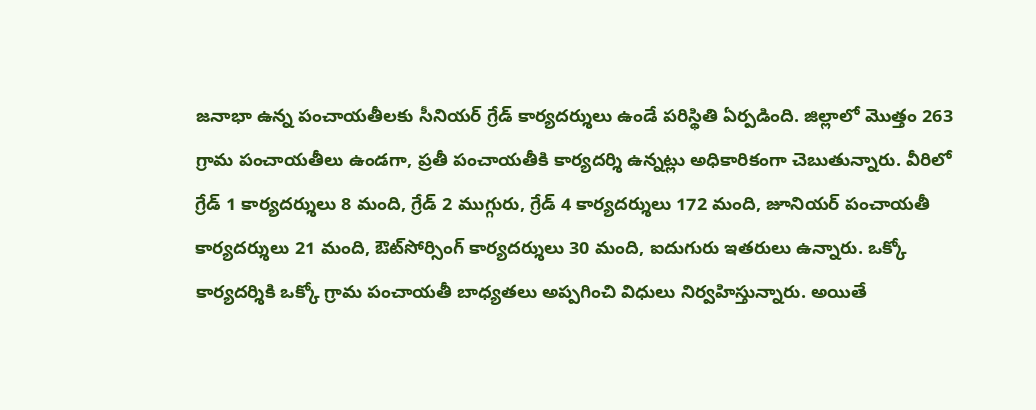జనాభా ఉన్న పంచాయతీలకు సీనియర్‌ గ్రేడ్‌ కార్యదర్శులు ఉండే పరిస్థితి ఏర్పడింది. జిల్లాలో మొత్తం 263 గ్రామ పంచాయతీలు ఉండగా, ప్రతీ పంచాయతీకి కార్యదర్శి ఉన్నట్లు అధికారికంగా చెబుతున్నారు. వీరిలో గ్రేడ్‌ 1 కార్యదర్శులు 8 మంది, గ్రేడ్‌ 2 ముగ్గురు, గ్రేడ్‌ 4 కార్యదర్శులు 172 మంది, జూనియర్‌ పంచాయతీ కార్యదర్శులు 21 మంది, ఔట్‌సోర్సింగ్‌ కార్యదర్శులు 30 మంది, ఐదుగురు ఇతరులు ఉన్నారు. ఒక్కో కార్యదర్శికి ఒక్కో గ్రామ పంచాయతీ బాధ్యతలు అప్పగించి విధులు నిర్వహిస్తున్నారు. అయితే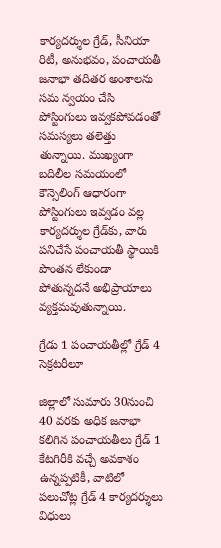కార్యదర్శుల గ్రేడ్‌, సీనియా రిటీ, అనుభవం, పంచాయతీ జనాభా తదితర అంశాలను సమ న్వయం చేసి పోస్టింగులు ఇవ్వకపోవడంతో సమస్యలు తలెత్తు తున్నాయి. ముఖ్యంగా బదిలీల సమయంలో కౌన్సెలింగ్‌ ఆధారంగా పోస్టింగులు ఇవ్వడం వల్ల కార్యదర్శుల గ్రేడ్‌కు, వారు పనిచేసే పంచాయతీ స్థాయికి పొంతన లేకుండా పోతున్నదనే అభిప్రాయాలు వ్యక్తమవుతున్నాయి.

గ్రేడు 1 పంచాయతీల్లో గ్రేడ్‌ 4 సెక్రటరీలూ

జిల్లాలో సుమారు 30నుంచి 40 వరకు అధిక జనాభా కలిగిన పంచాయతీలు గ్రేడ్‌ 1 కేటగిరీకి వచ్చే అవకాశం ఉన్నప్పటికీ, వాటిలో పలుచోట్ల గ్రేడ్‌ 4 కార్యదర్శులు విధులు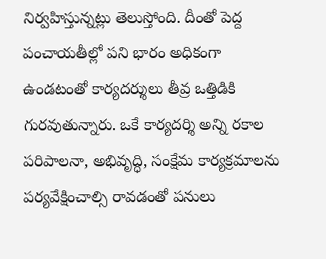నిర్వహిస్తున్నట్లు తెలుస్తోంది. దీంతో పెద్ద పంచాయతీల్లో పని భారం అధికంగా ఉండటంతో కార్యదర్శులు తీవ్ర ఒత్తిడికి గురవుతున్నారు. ఒకే కార్యదర్శి అన్ని రకాల పరిపాలనా, అభివృద్ధి, సంక్షేమ కార్యక్రమాలను పర్యవేక్షించాల్సి రావడంతో పనులు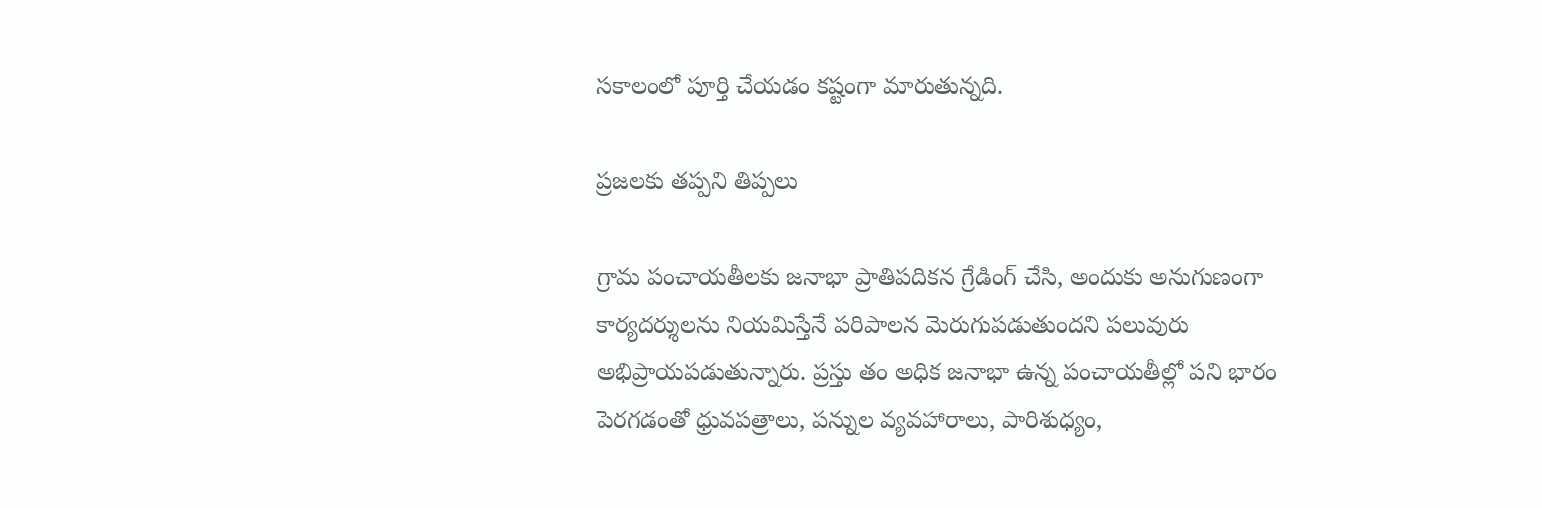సకాలంలో పూర్తి చేయడం కష్టంగా మారుతున్నది.

ప్రజలకు తప్పని తిప్పలు

గ్రామ పంచాయతీలకు జనాభా ప్రాతిపదికన గ్రేడింగ్‌ చేసి, అందుకు అనుగుణంగా కార్యదర్శులను నియమిస్తేనే పరిపాలన మెరుగుపడుతుందని పలువురు అభిప్రాయపడుతున్నారు. ప్రస్తు తం అధిక జనాభా ఉన్న పంచాయతీల్లో పని భారం పెరగడంతో ధ్రువపత్రాలు, పన్నుల వ్యవహారాలు, పారిశుధ్యం,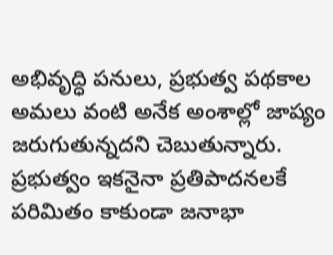అభివృద్ధి పనులు, ప్రభుత్వ పథకాల అమలు వంటి అనేక అంశాల్లో జాప్యం జరుగుతున్నదని చెబుతున్నారు. ప్రభుత్వం ఇకనైనా ప్రతిపాదనలకే పరిమితం కాకుండా జనాభా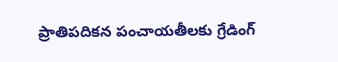ప్రాతిపదికన పంచాయతీలకు గ్రేడింగ్‌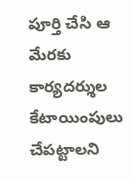పూర్తి చేసి ఆ మేరకు కార్యదర్శుల కేటాయింపులు చేపట్టాలని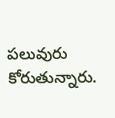పలువురు కోరుతున్నారు.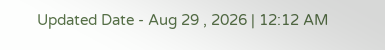Updated Date - Aug 29 , 2026 | 12:12 AM